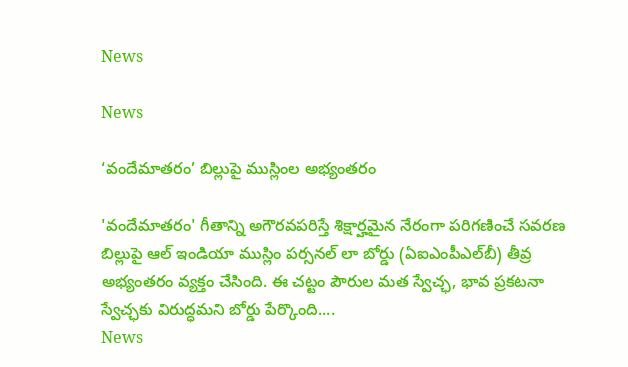News

News

‘వందేమాతరం’ బిల్లుపై ముస్లింల అభ్యంతరం

'వందేమాతరం' గీతాన్ని అగౌరవపరిస్తే శిక్షార్హమైన నేరంగా పరిగణించే సవరణ బిల్లుపై ఆల్ ఇండియా ముస్లిం పర్సనల్ లా బోర్డు (ఏఐఎంపీఎల్‌బీ) తీవ్ర అభ్యంతరం వ్యక్తం చేసింది. ఈ చట్టం పౌరుల మత స్వేచ్ఛ, భావ ప్రకటనా స్వేచ్ఛకు విరుద్ధమని బోర్డు పేర్కొంది....
News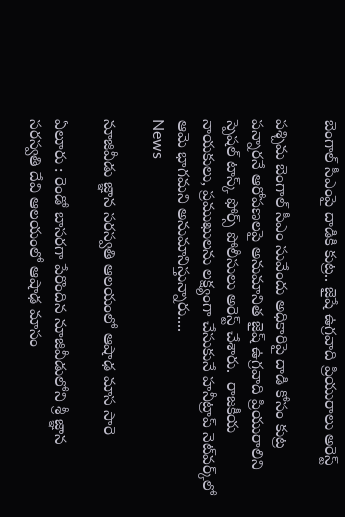బెంగాల్ సీఎంపై దాడికి కుట్ర.. జైషే ఉగ్రవాది ప్రియురాలు అరెస్ట్‌

పశ్చిమ బెంగాల్ సీఎం సువేందు అధికారిపై దాడి కోసం కుట్ర పన్నారనే ఆరోపణలపై అనుమానిత జైష్ ఉగ్రవాది ప్రియురాలిని స్పెషల్ టాస్క్ ఫోర్స్ పోలీసులు అరెస్ట్‌ చేశారు.  రాజకీయ నాయకులు, ప్రముఖులను లక్ష్యంగా చేసుకునే హనీట్రాప్ నెట్‌వర్క్‌లో ఆమె భాగమని అనుమానిస్తున్నారు....
News

నూజివీడు జ్ఞాన సరస్వతి ఆలయంలో ఆషాఢ మాస సారె

ఏలూరు : రెండో బాసరగా పేరొందిన నూజివీడులోని శ్రీ జ్ఞాన సరస్వతి దేవి ఆలయంలో ఆషాఢ మాసం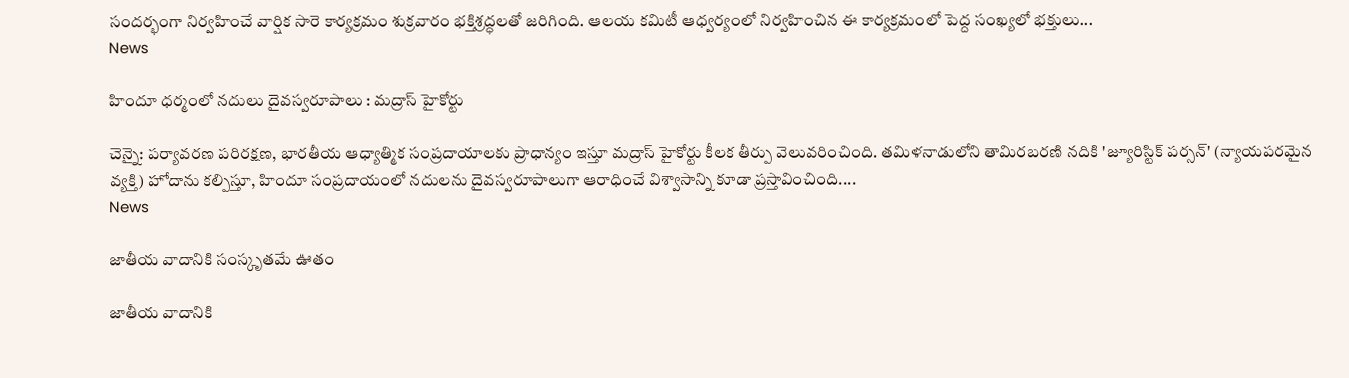సందర్భంగా నిర్వహించే వార్షిక సారె కార్యక్రమం శుక్రవారం భక్తిశ్రద్ధలతో జరిగింది. ఆలయ కమిటీ ఆధ్వర్యంలో నిర్వహించిన ఈ కార్యక్రమంలో పెద్ద సంఖ్యలో భక్తులు...
News

హిందూ ధర్మంలో నదులు దైవస్వరూపాలు : మద్రాస్ హైకోర్టు

చెన్నై: పర్యావరణ పరిరక్షణ, భారతీయ ఆధ్యాత్మిక సంప్రదాయాలకు ప్రాధాన్యం ఇస్తూ మద్రాస్ హైకోర్టు కీలక తీర్పు వెలువరించింది. తమిళనాడులోని తామిరబరణి నదికి 'జ్యూరిస్టిక్ పర్సన్' (న్యాయపరమైన వ్యక్తి) హోదాను కల్పిస్తూ, హిందూ సంప్రదాయంలో నదులను దైవస్వరూపాలుగా ఆరాధించే విశ్వాసాన్ని కూడా ప్రస్తావించింది....
News

జాతీయ వాదానికి సంస్కృతమే ఊతం

జాతీయ వాదానికి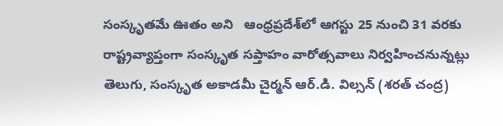సంస్కృతమే ఊతం అని   ఆంధ్రప్రదేశ్‌లో ఆగస్టు 25 నుంచి 31 వరకు రాష్ట్రవ్యాప్తంగా సంస్కృత సప్తాహం వారోత్సవాలు నిర్వహించనున్నట్లు తెలుగు, సంస్కృత అకాడమీ చైర్మన్ ఆర్.డి. విల్సన్ (శరత్ చంద్ర)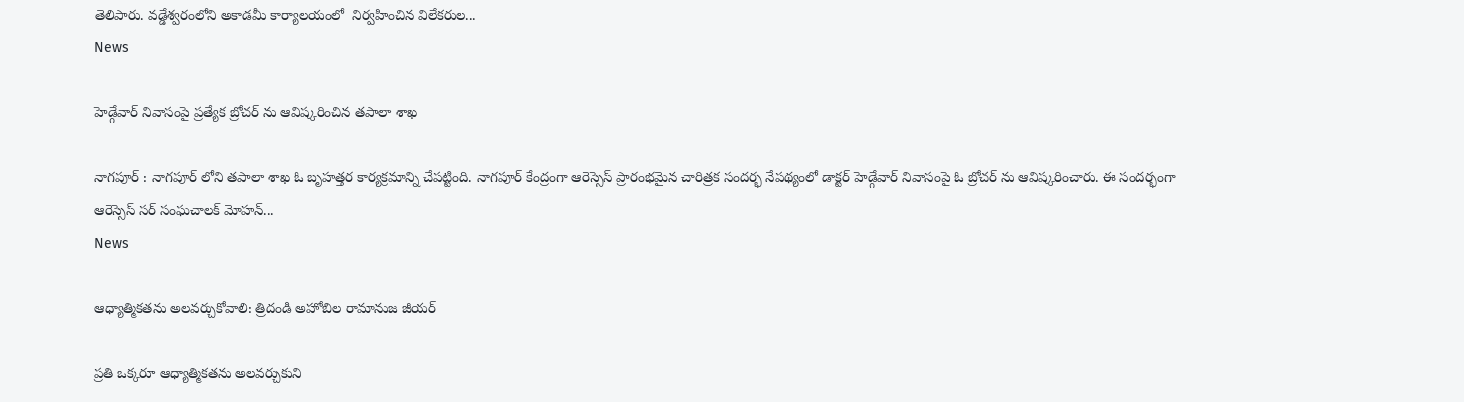తెలిపారు. వడ్డేశ్వరంలోని అకాడమీ కార్యాలయంలో  నిర్వహించిన విలేకరుల...
News

హెడ్గేవార్ నివాసంపై ప్రత్యేక బ్రోచర్ ను ఆవిష్కరించిన తపాలా శాఖ

నాగపూర్ : నాగపూర్ లోని తపాలా శాఖ ఓ బృహత్తర కార్యక్రమాన్ని చేపట్టింది. నాగపూర్ కేంద్రంగా ఆరెస్సెస్ ప్రారంభమైన చారిత్రక సందర్భ నేపథ్యంలో డాక్టర్ హెడ్గేవార్ నివాసంపై ఓ బ్రోచర్ ను ఆవిష్కరించారు. ఈ సందర్భంగా ఆరెస్సెస్ సర్ సంఘచాలక్ మోహన్...
News

ఆధ్యాత్మికతను అలవర్చుకోవాలి: త్రిదండి అహోబిల రామానుజ జీయర్

ప్రతి ఒక్కరూ ఆధ్యాత్మికతను అలవర్చుకుని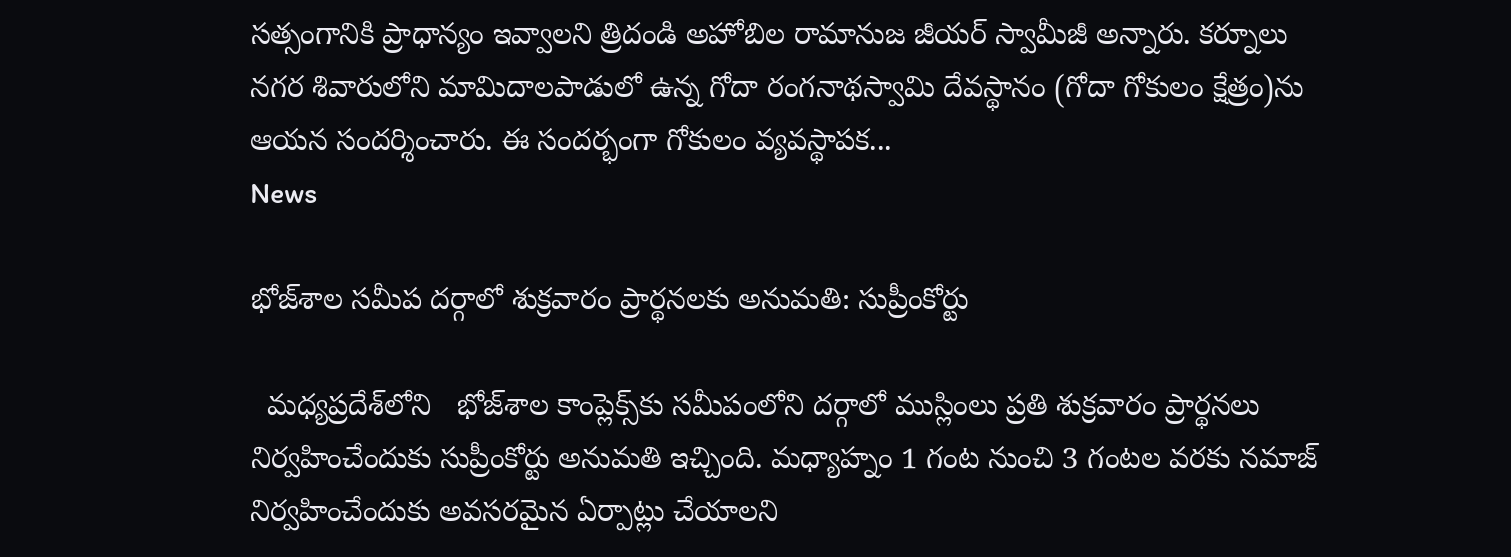సత్సంగానికి ప్రాధాన్యం ఇవ్వాలని త్రిదండి అహోబిల రామానుజ జీయర్ స్వామీజీ అన్నారు. కర్నూలు నగర శివారులోని మామిదాలపాడులో ఉన్న గోదా రంగనాథస్వామి దేవస్థానం (గోదా గోకులం క్షేత్రం)ను ఆయన సందర్శించారు. ఈ సందర్భంగా గోకులం వ్యవస్థాపక...
News

భోజ్‌శాల సమీప దర్గాలో శుక్రవారం ప్రార్థనలకు అనుమతి: సుప్రీంకోర్టు

  మధ్యప్రదేశ్‌లోని   భోజ్‌శాల కాంప్లెక్స్‌కు సమీపంలోని దర్గాలో ముస్లింలు ప్రతి శుక్రవారం ప్రార్థనలు నిర్వహించేందుకు సుప్రీంకోర్టు అనుమతి ఇచ్చింది. మధ్యాహ్నం 1 గంట నుంచి 3 గంటల వరకు నమాజ్‌ నిర్వహించేందుకు అవసరమైన ఏర్పాట్లు చేయాలని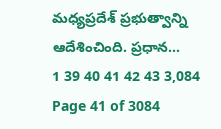మధ్యప్రదేశ్‌ ప్రభుత్వాన్ని ఆదేశించింది. ప్రధాన...
1 39 40 41 42 43 3,084
Page 41 of 3084